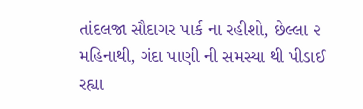તાંદલજા સૌદાગર પાર્ક ના રહીશો, છેલ્લા ૨ મહિનાથી, ગંદા પાણી ની સમસ્યા થી પીડાઈ રહ્યા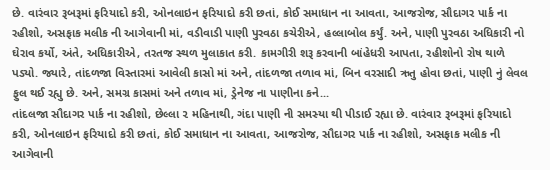છે. વારંવાર રૂબરૂમાં ફરિયાદો કરી, ઓનલાઇન ફરિયાદો કરી છતાં, કોઈ સમાધાન ના આવતા, આજરોજ, સૌદાગર પાર્ક ના રહીશો, અસફાક મલીક ની આગેવાની માં, વડીવાડી પાણી પુરવઠા કચેરીએ, હલ્લાબોલ કર્યું. અને, પાણી પુરવઠા અધિકારી નો ઘેરાવ કર્યો, અંતે, અધિકારીએ, તરતજ સ્થળ મુલાકાત કરી. કામગીરી શરૂ કરવાની બાંહેધરી આપતા, રહીશોનો રોષ થાળે પડ્યો. જ્યારે, તાંદળજા વિસ્તારમાં આવેલી કાસો માં અને, તાંદળજા તળાવ માં, બિન વરસાદી ઋતુ હોવા છતાં, પાણી નું લેવલ ફુલ થઈ રહ્યુ છે. અને, સમગ્ર કાસમાં અને તળાવ માં, ડ્રેનેજ ના પાણીના કને...
તાંદલજા સૌદાગર પાર્ક ના રહીશો, છેલ્લા ૨ મહિનાથી, ગંદા પાણી ની સમસ્યા થી પીડાઈ રહ્યા છે. વારંવાર રૂબરૂમાં ફરિયાદો કરી, ઓનલાઇન ફરિયાદો કરી છતાં, કોઈ સમાધાન ના આવતા, આજરોજ, સૌદાગર પાર્ક ના રહીશો, અસફાક મલીક ની આગેવાની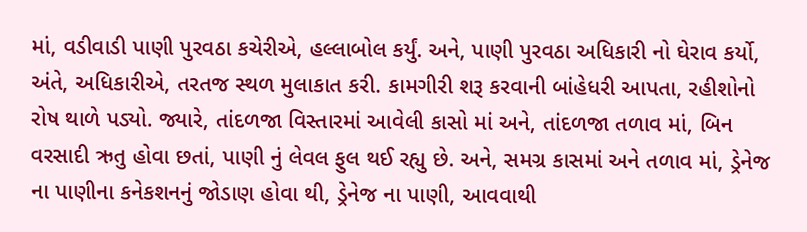માં, વડીવાડી પાણી પુરવઠા કચેરીએ, હલ્લાબોલ કર્યું. અને, પાણી પુરવઠા અધિકારી નો ઘેરાવ કર્યો, અંતે, અધિકારીએ, તરતજ સ્થળ મુલાકાત કરી. કામગીરી શરૂ કરવાની બાંહેધરી આપતા, રહીશોનો રોષ થાળે પડ્યો. જ્યારે, તાંદળજા વિસ્તારમાં આવેલી કાસો માં અને, તાંદળજા તળાવ માં, બિન વરસાદી ઋતુ હોવા છતાં, પાણી નું લેવલ ફુલ થઈ રહ્યુ છે. અને, સમગ્ર કાસમાં અને તળાવ માં, ડ્રેનેજ ના પાણીના કનેકશનનું જોડાણ હોવા થી, ડ્રેનેજ ના પાણી, આવવાથી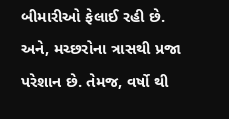બીમારીઓ ફેલાઈ રહી છે. અને, મચ્છરોના ત્રાસથી પ્રજા પરેશાન છે. તેમજ, વર્ષો થી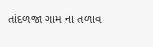તાંદળજા ગામ ના તળાવ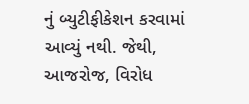નું બ્યુટીફીકેશન કરવામાં આવ્યું નથી. જેથી, આજરોજ, વિરોધ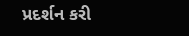પ્રદર્શન કરી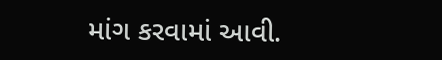માંગ કરવામાં આવી.